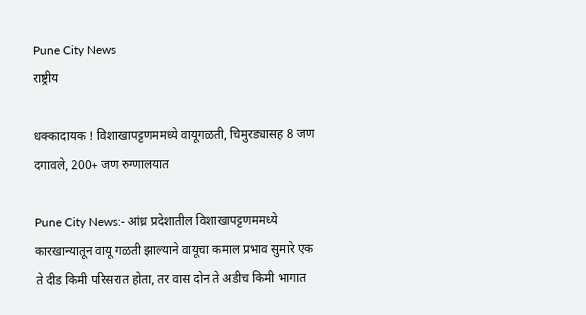Pune City News
राष्ट्रीय

धक्कादायक ! विशाखापट्टणममध्ये वायूगळती, चिमुरड्यासह 8 जण दगावले, 200+ जण रुग्णालयात

Pune City News:- आंध्र प्रदेशातील विशाखापट्टणममध्ये कारखान्यातून वायू गळती झाल्याने वायूचा कमाल प्रभाव सुमारे एक ते दीड किमी परिसरात होता, तर वास दोन ते अडीच किमी भागात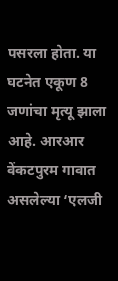पसरला होता. या घटनेत एकूण 8 जणांचा मृत्यू झाला आहे. आरआर वेंकटपुरम गावात असलेल्या ‘एलजी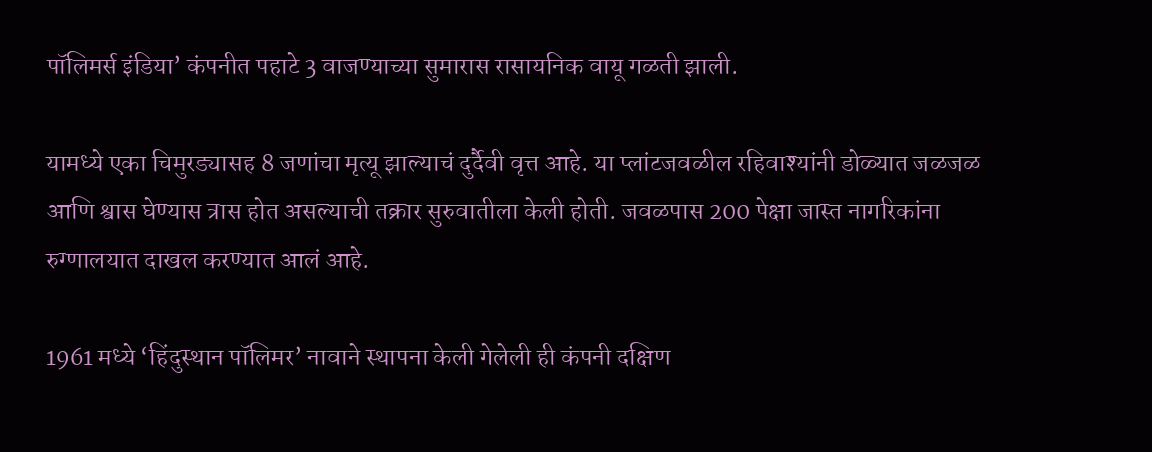पॉलिमर्स इंडिया’ कंपनीत पहाटे 3 वाजण्याच्या सुमारास रासायनिक वायू गळती झाली.

यामध्ये एका चिमुरड्यासह 8 जणांचा मृत्यू झाल्याचं दुर्दैवी वृत्त आहे. या प्लांटजवळील रहिवाश्यांनी डोळ्यात जळजळ आणि श्वास घेण्यास त्रास होत असल्याची तक्रार सुरुवातीला केली होती. जवळपास 200 पेक्षा जास्त नागरिकांना रुग्णालयात दाखल करण्यात आलं आहे.

1961 मध्ये ‘हिंदुस्थान पॉलिमर’ नावाने स्थापना केली गेलेली ही कंपनी दक्षिण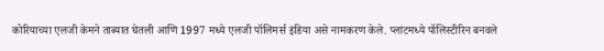कोरियाच्या एलजी केमने ताब्यात घेतली आणि 1997 मध्ये एलजी पॉलिमर्स इंडिया असे नामकरण केले. प्लांटमध्ये पॉलिस्टीरिन बनवले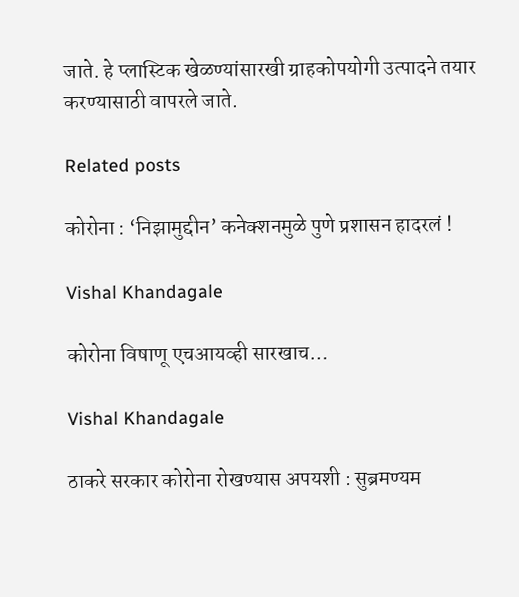जाते. हे प्लास्टिक खेळण्यांसारखी ग्राहकोपयोगी उत्पादने तयार करण्यासाठी वापरले जाते.

Related posts

कोरोना : ‘निझामुद्दीन’ कनेक्शनमुळे पुणे प्रशासन हादरलं !

Vishal Khandagale

कोरोना विषाणू एचआयव्ही सारखाच…

Vishal Khandagale

ठाकरे सरकार कोरोना रोखण्यास अपयशी : सुब्रमण्यम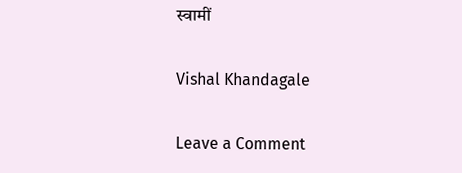स्वामीं

Vishal Khandagale

Leave a Comment